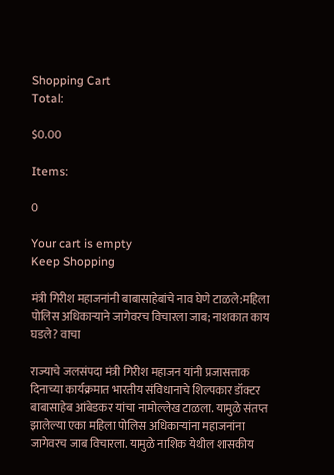Shopping Cart
Total:

$0.00

Items:

0

Your cart is empty
Keep Shopping

मंत्री गिरीश महाजनांनी बाबासाहेबांचे नाव घेणे टाळले:महिला पोलिस अधिकाऱ्याने जागेवरच विचारला जाब; नाशकात काय घडले? वाचा

राज्याचे जलसंपदा मंत्री गिरीश महाजन यांनी प्रजासत्ताक दिनाच्या कार्यक्रमात भारतीय संविधानाचे शिल्पकार डॉक्टर बाबासाहेब आंबेडकर यांचा नामोल्लेख टाळला. यामुळे संतप्त झालेल्या एका महिला पोलिस अधिकाऱ्यांना महाजनांना जागेवरच जाब विचारला. यामुळे नाशिक येथील शासकीय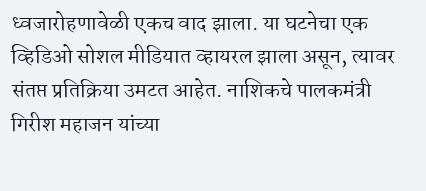ध्वजारोहणावेळी एकच वाद झाला. या घटनेचा एक व्हिडिओ सोशल मीडियात व्हायरल झाला असून, त्यावर संतप्त प्रतिक्रिया उमटत आहेत. नाशिकचे पालकमंत्री गिरीश महाजन यांच्या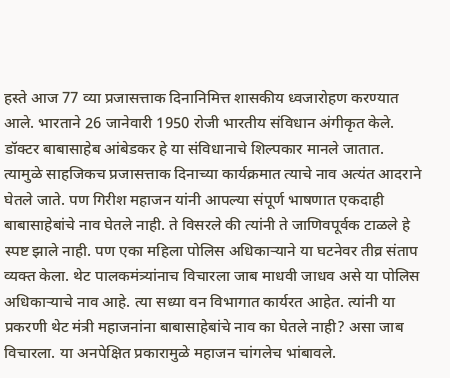हस्ते आज 77 व्या प्रजासत्ताक दिनानिमित्त शासकीय ध्वजारोहण करण्यात आले. भारताने 26 जानेवारी 1950 रोजी भारतीय संविधान अंगीकृत केले. डॉक्टर बाबासाहेब आंबेडकर हे या संविधानाचे शिल्पकार मानले जातात. त्यामुळे साहजिकच प्रजासत्ताक दिनाच्या कार्यक्रमात त्याचे नाव अत्यंत आदराने घेतले जाते. पण गिरीश महाजन यांनी आपल्या संपूर्ण भाषणात एकदाही बाबासाहेबांचे नाव घेतले नाही. ते विसरले की त्यांनी ते जाणिवपूर्वक टाळले हे स्पष्ट झाले नाही. पण एका महिला पोलिस अधिकाऱ्याने या घटनेवर तीव्र संताप व्यक्त केला. थेट पालकमंत्र्यांनाच विचारला जाब माधवी जाधव असे या पोलिस अधिकाऱ्याचे नाव आहे. त्या सध्या वन विभागात कार्यरत आहेत. त्यांनी या प्रकरणी थेट मंत्री महाजनांना बाबासाहेबांचे नाव का घेतले नाही? असा जाब विचारला. या अनपेक्षित प्रकारामुळे महाजन चांगलेच भांबावले.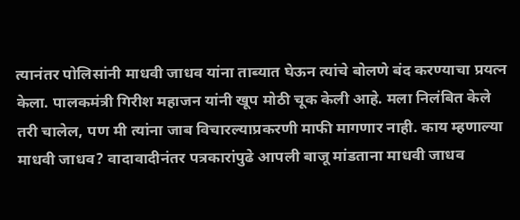त्यानंतर पोलिसांनी माधवी जाधव यांना ताब्यात घेऊन त्यांचे बोलणे बंद करण्याचा प्रयत्न केला. पालकमंत्री गिरीश महाजन यांनी खूप मोठी चूक केली आहे. मला निलंबित केले तरी चालेल, पण मी त्यांना जाब विचारल्याप्रकरणी माफी मागणार नाही. काय म्हणाल्या माधवी जाधव? वादावादीनंतर पत्रकारांपुढे आपली बाजू मांडताना माधवी जाधव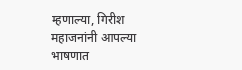म्हणाल्या, गिरीश महाजनांनी आपल्या भाषणात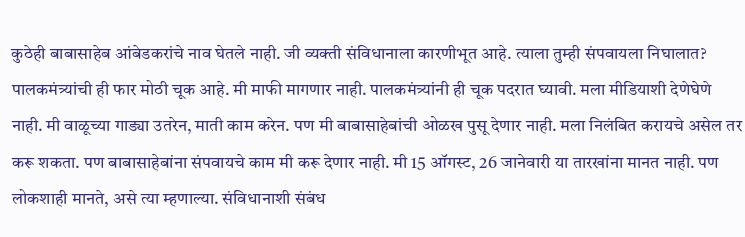कुठेही बाबासाहेब आंबेडकरांचे नाव घेतले नाही. जी व्यक्ती संविधानाला कारणीभूत आहे. त्याला तुम्ही संपवायला निघालात? पालकमंत्र्यांची ही फार मोठी चूक आहे. मी माफी मागणार नाही. पालकमंत्र्यांनी ही चूक पदरात घ्यावी. मला मीडियाशी देणेघेणे नाही. मी वाळूच्या गाड्या उतरेन, माती काम करेन. पण मी बाबासाहेबांची ओळख पुसू देणार नाही. मला निलंबित करायचे असेल तर करू शकता. पण बाबासाहेबांना संपवायचे काम मी करू देणार नाही. मी 15 ऑगस्ट, 26 जानेवारी या तारखांना मानत नाही. पण लोकशाही मानते, असे त्या म्हणाल्या. संविधानाशी संबंध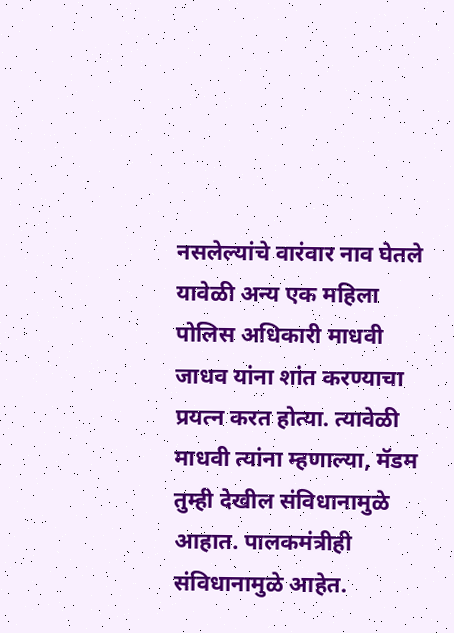नसलेल्यांचे वारंवार नाव घेतले यावेळी अन्य एक महिला पोलिस अधिकारी माधवी जाधव यांना शांत करण्याचा प्रयत्न करत होत्या. त्यावेळी माधवी त्यांना म्हणाल्या, मॅडम तुम्ही देखील संविधानामुळे आहात. पालकमंत्रीही संविधानामुळे आहेत.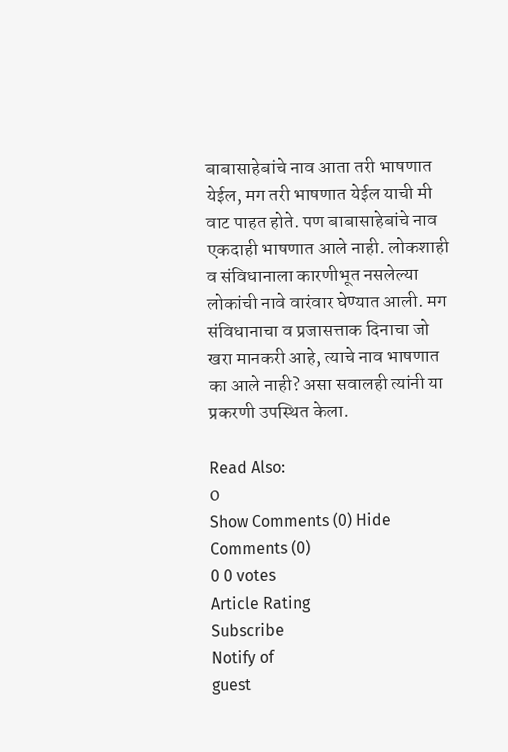बाबासाहेबांचे नाव आता तरी भाषणात येईल, मग तरी भाषणात येईल याची मी वाट पाहत होते. पण बाबासाहेबांचे नाव एकदाही भाषणात आले नाही. लोकशाही व संविधानाला कारणीभूत नसलेल्या लोकांची नावे वारंवार घेण्यात आली. मग संविधानाचा व प्रजासत्ताक दिनाचा जो खरा मानकरी आहे, त्याचे नाव भाषणात का आले नाही? असा सवालही त्यांनी या प्रकरणी उपस्थित केला.

Read Also:
0
Show Comments (0) Hide Comments (0)
0 0 votes
Article Rating
Subscribe
Notify of
guest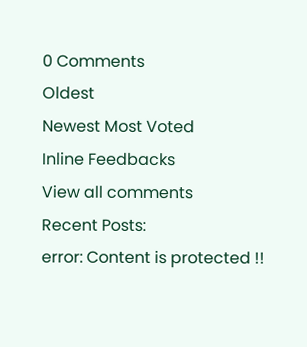0 Comments
Oldest
Newest Most Voted
Inline Feedbacks
View all comments
Recent Posts:
error: Content is protected !!